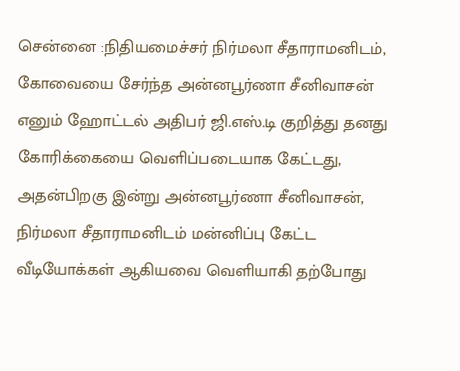சென்னை :நிதியமைச்சர் நிர்மலா சீதாராமனிடம், கோவையை சேர்ந்த அன்னபூர்ணா சீனிவாசன் எனும் ஹோட்டல் அதிபர் ஜி.எஸ்.டி குறித்து தனது கோரிக்கையை வெளிப்படையாக கேட்டது, அதன்பிறகு இன்று அன்னபூர்ணா சீனிவாசன், நிர்மலா சீதாராமனிடம் மன்னிப்பு கேட்ட வீடியோக்கள் ஆகியவை வெளியாகி தற்போது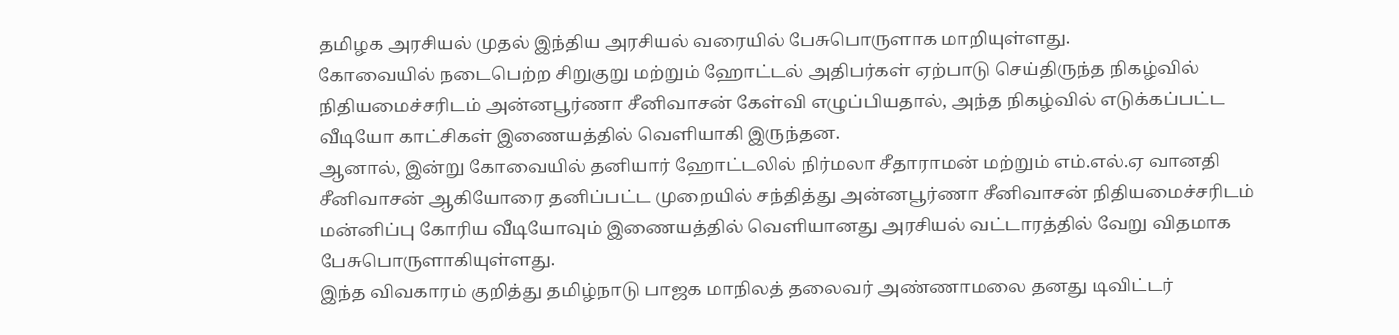தமிழக அரசியல் முதல் இந்திய அரசியல் வரையில் பேசுபொருளாக மாறியுள்ளது.
கோவையில் நடைபெற்ற சிறுகுறு மற்றும் ஹோட்டல் அதிபர்கள் ஏற்பாடு செய்திருந்த நிகழ்வில் நிதியமைச்சரிடம் அன்னபூர்ணா சீனிவாசன் கேள்வி எழுப்பியதால், அந்த நிகழ்வில் எடுக்கப்பட்ட வீடியோ காட்சிகள் இணையத்தில் வெளியாகி இருந்தன.
ஆனால், இன்று கோவையில் தனியார் ஹோட்டலில் நிர்மலா சீதாராமன் மற்றும் எம்.எல்.ஏ வானதி சீனிவாசன் ஆகியோரை தனிப்பட்ட முறையில் சந்தித்து அன்னபூர்ணா சீனிவாசன் நிதியமைச்சரிடம் மன்னிப்பு கோரிய வீடியோவும் இணையத்தில் வெளியானது அரசியல் வட்டாரத்தில் வேறு விதமாக பேசுபொருளாகியுள்ளது.
இந்த விவகாரம் குறித்து தமிழ்நாடு பாஜக மாநிலத் தலைவர் அண்ணாமலை தனது டிவிட்டர்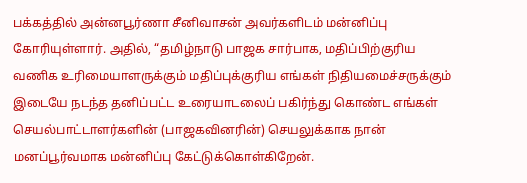பக்கத்தில் அன்னபூர்ணா சீனிவாசன் அவர்களிடம் மன்னிப்பு கோரியுள்ளார். அதில், “தமிழ்நாடு பாஜக சார்பாக, மதிப்பிற்குரிய வணிக உரிமையாளருக்கும் மதிப்புக்குரிய எங்கள் நிதியமைச்சருக்கும் இடையே நடந்த தனிப்பட்ட உரையாடலைப் பகிர்ந்து கொண்ட எங்கள் செயல்பாட்டாளர்களின் (பாஜகவினரின்) செயலுக்காக நான் மனப்பூர்வமாக மன்னிப்பு கேட்டுக்கொள்கிறேன்.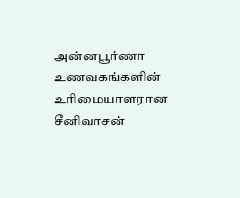அன்னபூர்ணா உணவகங்களின் உரிமையாளரான சீனிவாசன்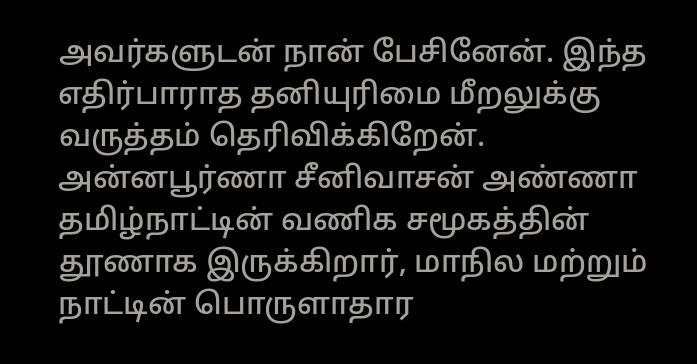அவர்களுடன் நான் பேசினேன். இந்த எதிர்பாராத தனியுரிமை மீறலுக்கு வருத்தம் தெரிவிக்கிறேன். அன்னபூர்ணா சீனிவாசன் அண்ணா தமிழ்நாட்டின் வணிக சமூகத்தின் தூணாக இருக்கிறார், மாநில மற்றும் நாட்டின் பொருளாதார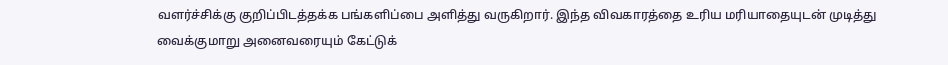வளர்ச்சிக்கு குறிப்பிடத்தக்க பங்களிப்பை அளித்து வருகிறார். இந்த விவகாரத்தை உரிய மரியாதையுடன் முடித்து வைக்குமாறு அனைவரையும் கேட்டுக்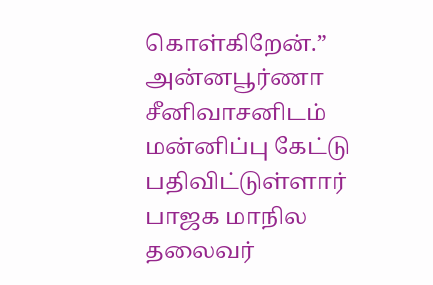கொள்கிறேன்.” அன்னபூர்ணா சீனிவாசனிடம் மன்னிப்பு கேட்டு பதிவிட்டுள்ளார் பாஜக மாநில தலைவர்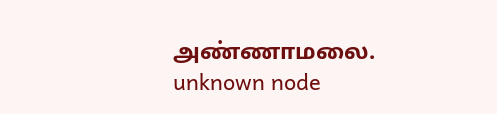அண்ணாமலை.
unknown node